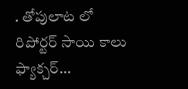. తోపులాట లో రిపోర్టర్ సాయి కాలు ఫ్యాక్చర్…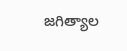జగిత్యాల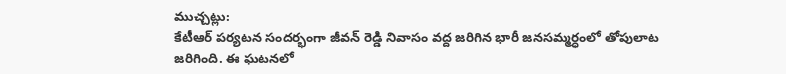ముచ్చట్లు:
కేటీఆర్ పర్యటన సందర్భంగా జీవన్ రెడ్డి నివాసం వద్ద జరిగిన భారీ జనసమ్మర్ధంలో తోపులాట జరిగింది. ఈ ఘటనలో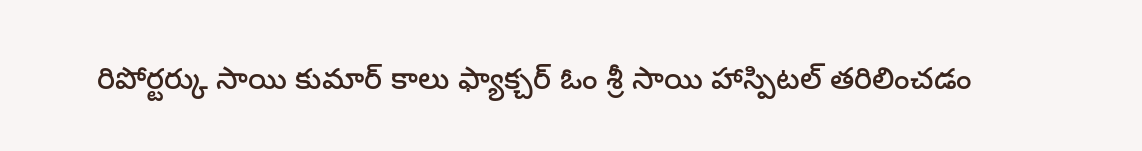రిపోర్టర్కు సాయి కుమార్ కాలు ఫ్యాక్చర్ ఓం శ్రీ సాయి హాస్పిటల్ తరిలించడం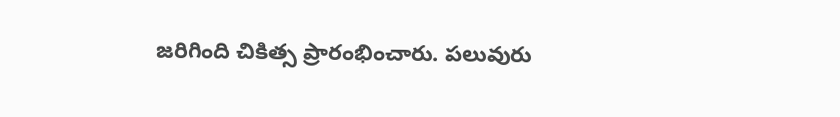జరిగింది చికిత్స ప్రారంభించారు. పలువురు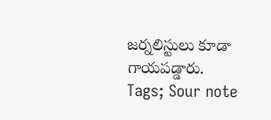జర్నలిస్టులు కూడా గాయపడ్డారు.
Tags; Sour note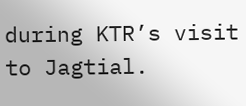during KTR’s visit to Jagtial.